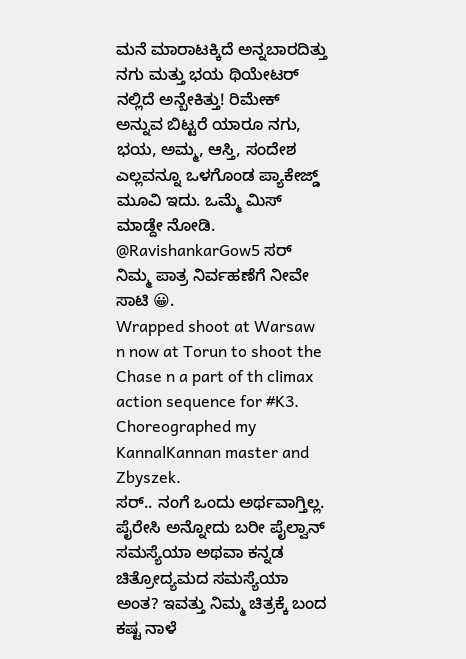ಮನೆ ಮಾರಾಟಕ್ಕಿದೆ ಅನ್ನಬಾರದಿತ್ತು ನಗು ಮತ್ತು ಭಯ ಥಿಯೇಟರ್ ನಲ್ಲಿದೆ ಅನ್ಬೇಕಿತ್ತು! ರಿಮೇಕ್ ಅನ್ನುವ ಬಿಟ್ಟರೆ ಯಾರೂ ನಗು, ಭಯ, ಅಮ್ಮ, ಆಸ್ತಿ, ಸಂದೇಶ ಎಲ್ಲವನ್ನೂ ಒಳಗೊಂಡ ಪ್ಯಾಕೇಜ್ಡ್ ಮೂವಿ ಇದು. ಒಮ್ಮೆ ಮಿಸ್ ಮಾಡ್ದೇ ನೋಡಿ. @RavishankarGow5 ಸರ್ ನಿಮ್ಮ ಪಾತ್ರ ನಿರ್ವಹಣೆಗೆ ನೀವೇ ಸಾಟಿ 😀.
Wrapped shoot at Warsaw n now at Torun to shoot the Chase n a part of th climax action sequence for #K3.
Choreographed my KannalKannan master and Zbyszek.
ಸರ್.. ನಂಗೆ ಒಂದು ಅರ್ಥವಾಗ್ತಿಲ್ಲ. ಪೈರೇಸಿ ಅನ್ನೋದು ಬರೀ ಪೈಲ್ವಾನ್ ಸಮಸ್ಯೆಯಾ ಅಥವಾ ಕನ್ನಡ ಚಿತ್ರೋದ್ಯಮದ ಸಮಸ್ಯೆಯಾ ಅಂತ? ಇವತ್ತು ನಿಮ್ಮ ಚಿತ್ರಕ್ಕೆ ಬಂದ ಕಷ್ಟ ನಾಳೆ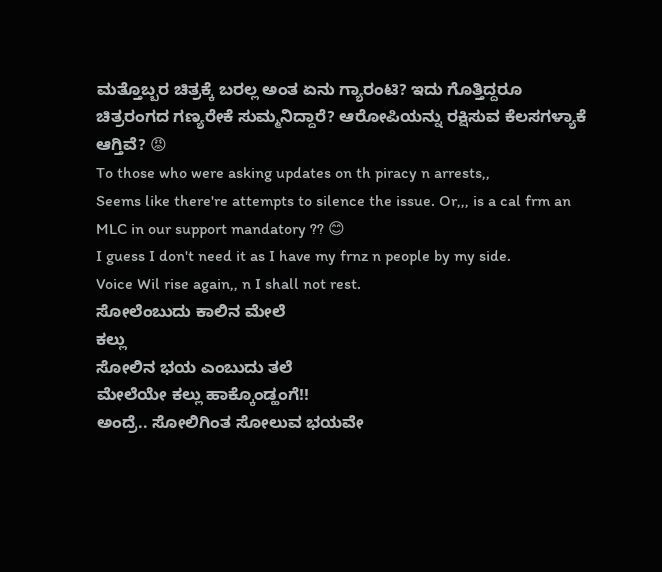ಮತ್ತೊಬ್ಬರ ಚಿತ್ರಕ್ಕೆ ಬರಲ್ಲ ಅಂತ ಏನು ಗ್ಯಾರಂಟಿ? ಇದು ಗೊತ್ತಿದ್ದರೂ ಚಿತ್ರರಂಗದ ಗಣ್ಯರೇಕೆ ಸುಮ್ಮನಿದ್ದಾರೆ? ಆರೋಪಿಯನ್ನು ರಕ್ಷಿಸುವ ಕೆಲಸಗಳ್ಯಾಕೆ ಆಗ್ತಿವೆ? 😡
To those who were asking updates on th piracy n arrests,,
Seems like there're attempts to silence the issue. Or,,, is a cal frm an MLC in our support mandatory ?? 😊
I guess I don't need it as I have my frnz n people by my side.
Voice Wil rise again,, n I shall not rest.
ಸೋಲೆಂಬುದು ಕಾಲಿನ ಮೇಲೆ
ಕಲ್ಲು
ಸೋಲಿನ ಭಯ ಎಂಬುದು ತಲೆ
ಮೇಲೆಯೇ ಕಲ್ಲು ಹಾಕ್ಕೊಂಡ್ಹಂಗೆ!!
ಅಂದ್ರೆ.. ಸೋಲಿಗಿಂತ ಸೋಲುವ ಭಯವೇ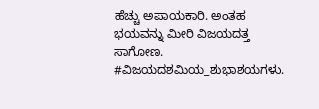ಹೆಚ್ಚು ಅಪಾಯಕಾರಿ. ಅಂತಹ ಭಯವನ್ನು ಮೀರಿ ವಿಜಯದತ್ತ ಸಾಗೋಣ.
#ವಿಜಯದಶಮಿಯ_ಶುಭಾಶಯಗಳು.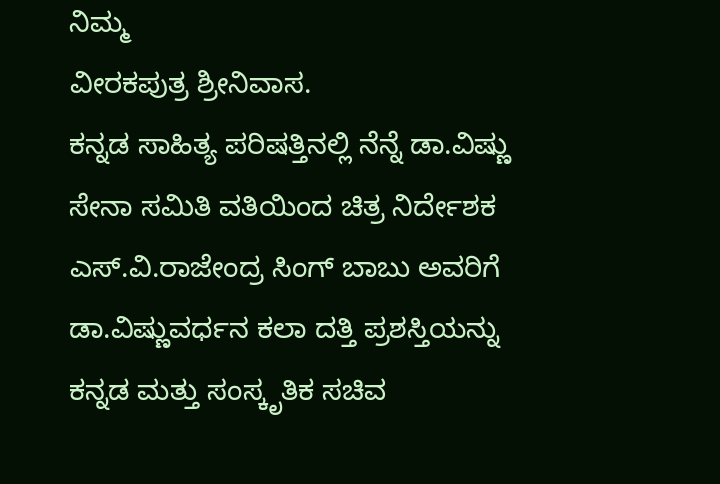ನಿಮ್ಮ
ವೀರಕಪುತ್ರ ಶ್ರೀನಿವಾಸ.
ಕನ್ನಡ ಸಾಹಿತ್ಯ ಪರಿಷತ್ತಿನಲ್ಲಿ ನೆನ್ನೆ ಡಾ.ವಿಷ್ಣು ಸೇನಾ ಸಮಿತಿ ವತಿಯಿಂದ ಚಿತ್ರ ನಿರ್ದೇಶಕ ಎಸ್.ವಿ.ರಾಜೇಂದ್ರ ಸಿಂಗ್ ಬಾಬು ಅವರಿಗೆ ಡಾ.ವಿಷ್ಣುವರ್ಧನ ಕಲಾ ದತ್ತಿ ಪ್ರಶಸ್ತಿಯನ್ನು ಕನ್ನಡ ಮತ್ತು ಸಂಸ್ಕೃತಿಕ ಸಚಿವ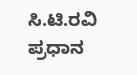ಸಿ.ಟಿ.ರವಿ ಪ್ರಧಾನ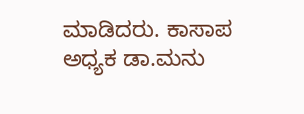ಮಾಡಿದರು. ಕಾಸಾಪ ಅಧ್ಯಕ ಡಾ.ಮನು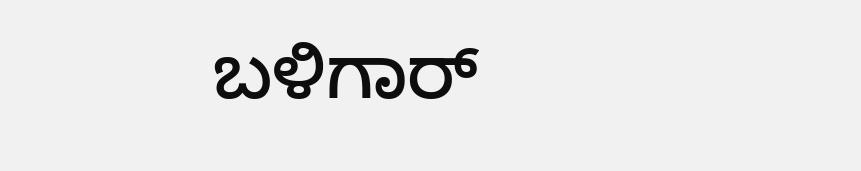ಬಳಿಗಾರ್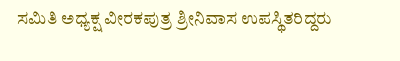ಸಮಿತಿ ಅಧ್ಯಕ್ಷ ವೀರಕಪುತ್ರ ಶ್ರೀನಿವಾಸ ಉಪಸ್ಥಿತರಿದ್ದರು